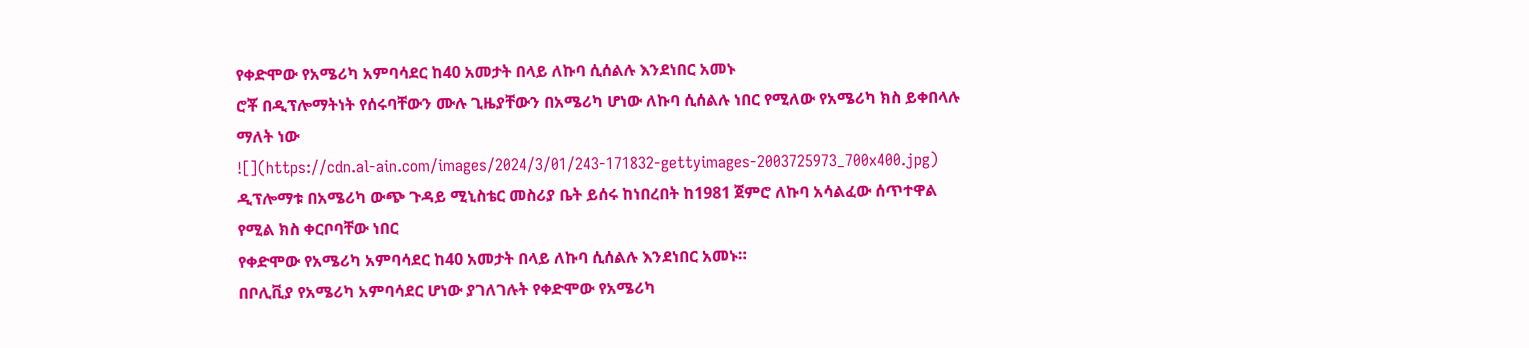የቀድሞው የአሜሪካ አምባሳደር ከ40 አመታት በላይ ለኩባ ሲሰልሉ እንደነበር አመኑ
ሮቾ በዲፕሎማትነት የሰሩባቸውን ሙሉ ጊዜያቸውን በአሜሪካ ሆነው ለኩባ ሲሰልሉ ነበር የሚለው የአሜሪካ ክስ ይቀበላሉ ማለት ነው
![](https://cdn.al-ain.com/images/2024/3/01/243-171832-gettyimages-2003725973_700x400.jpg)
ዲፕሎማቱ በአሜሪካ ውጭ ጉዳይ ሚኒስቴር መስሪያ ቤት ይሰሩ ከነበረበት ከ1981 ጀምሮ ለኩባ አሳልፈው ሰጥተዋል የሚል ክስ ቀርቦባቸው ነበር
የቀድሞው የአሜሪካ አምባሳደር ከ40 አመታት በላይ ለኩባ ሲሰልሉ እንደነበር አመኑ።
በቦሊቪያ የአሜሪካ አምባሳደር ሆነው ያገለገሉት የቀድሞው የአሜሪካ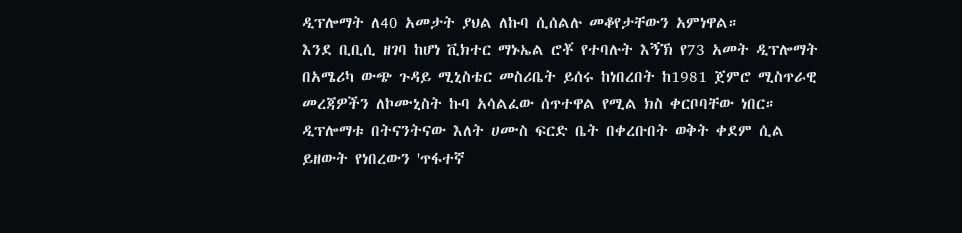ዲፕሎማት ለ40 አመታት ያህል ለኩባ ሲሰልሉ መቆየታቸውን አምነዋል።
እንደ ቢቢሲ ዘገባ ከሆነ ቪክተር ማኑኤል ሮቾ የተባሉት እኝኽ የ73 አመት ዲፕሎማት በአሜሪካ ውጭ ጉዳይ ሚኒስቴር መስሪቤት ይሰሩ ከነበረበት ከ1981 ጀምሮ ሚስጥራዊ መረጃዎችን ለኮሙኒስት ኩባ አሳልፈው ሰጥተዋል የሚል ክስ ቀርቦባቸው ነበር።
ዲፕሎማቱ በትናንትናው እለት ሀሙስ ፍርድ ቤት በቀረቡበት ወቅት ቀደም ሲል ይዘውት የነበረውን 'ጥፋተኛ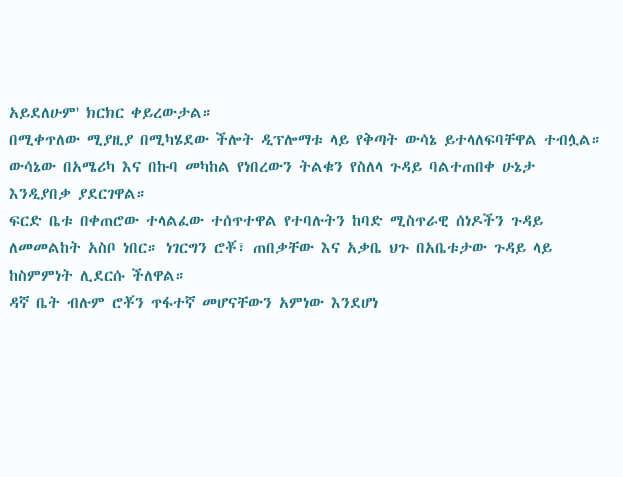አይደለሁም' ክርክር ቀይረውታል።
በሚቀጥለው ሚያዚያ በሚካሄደው ችሎት ዲፕሎማቱ ላይ የቅጣት ውሳኔ ይተላለፍባቸዋል ተብሏል።
ውሳኔው በአሜሪካ እና በኩባ መካከል የነበረውን ትልቁን የስለላ ጉዳይ ባልተጠበቀ ሁኔታ እንዲያበቃ ያደርገዋል።
ፍርድ ቤቱ በቀጠሮው ተላልፈው ተሰጥተዋል የተባሉትን ከባድ ሚስጥራዊ ሰነዶችን ጉዳይ ለመመልከት አስቦ ነበር። ነገርግን ሮቾ፣ ጠበቃቸው እና አቃቤ ህጉ በአቤቱታው ጉዳይ ላይ ከስምምነት ሊደርሱ ችለዋል።
ዳኛ ቤት ብሉም ሮቾን ጥፋተኛ መሆናቸውን አምነው እንደሆነ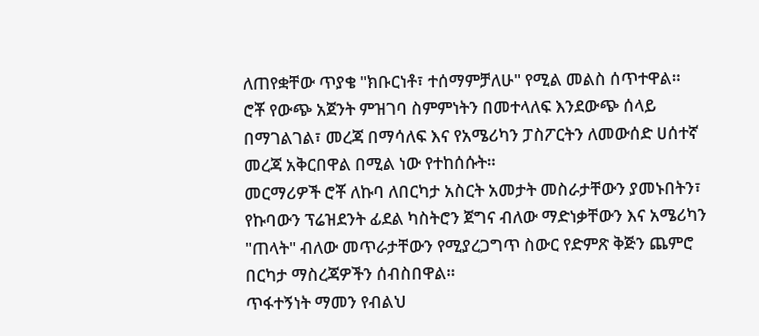ለጠየቋቸው ጥያቄ "ክቡርነቶ፣ ተሰማምቻለሁ" የሚል መልስ ሰጥተዋል።
ሮቾ የውጭ አጀንት ምዝገባ ስምምነትን በመተላለፍ እንደውጭ ሰላይ በማገልገል፣ መረጃ በማሳለፍ እና የአሜሪካን ፓስፖርትን ለመውሰድ ሀሰተኛ መረጃ አቅርበዋል በሚል ነው የተከሰሱት።
መርማሪዎች ሮቾ ለኩባ ለበርካታ አስርት አመታት መስራታቸውን ያመኑበትን፣ የኩባውን ፕሬዝደንት ፊደል ካስትሮን ጀግና ብለው ማድነቃቸውን እና አሜሪካን "ጠላት" ብለው መጥራታቸውን የሚያረጋግጥ ስውር የድምጽ ቅጅን ጨምሮ በርካታ ማስረጃዎችን ሰብስበዋል።
ጥፋተኝነት ማመን የብልህ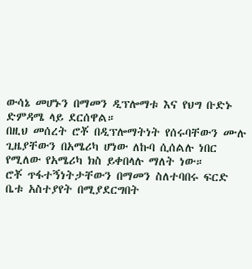ውሳኔ መሆኑን በማመን ዲፕሎማቱ እና የህግ ቡድኑ ድምዳሜ ላይ ደርሰዋል።
በዚህ መሰረት ሮቾ በዲፕሎማትነት የሰሩባቸውን ሙሉ ጊዜያቸውን በአሜሪካ ሆነው ለኩባ ሲሰልሉ ነበር የሚለው የአሜሪካ ክስ ይቀበላሉ ማለት ነው።
ሮቾ ጥፋተኝነትታቸውን በማመን ስለተባበሩ ፍርድ ቤቱ አስተያየት በሚያደርግበት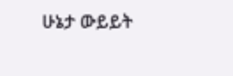ሁኔታ ውይይት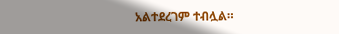አልተደረገም ተብሏል።